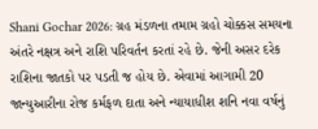Shani Gochar 2026: ગ્રહ મંડળના તમામ ગ્રહો ચોક્કસ સમયના અંતરે નક્ષત્ર અને રાશિ પરિવર્તન કરતાં રહે છે. જેની અસર દરેક રાશિના જાતકો પર પડતી જ હોય છે. એવામાં આગામી 20 જાન્યુઆરીના રોજ કર્મફળ દાતા અને ન્યાયાધીશ શનિ નવા વર્ષનું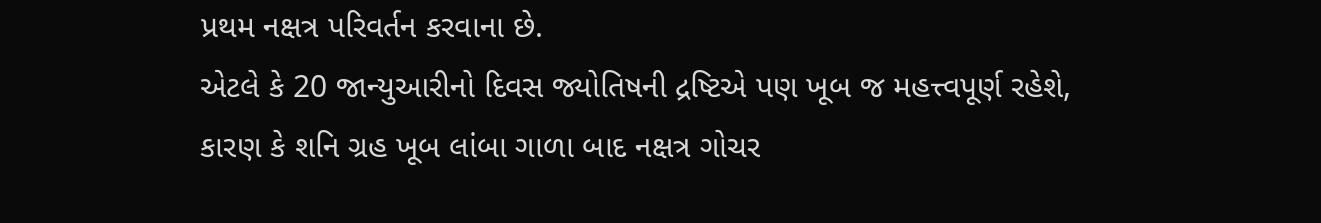પ્રથમ નક્ષત્ર પરિવર્તન કરવાના છે.
એટલે કે 20 જાન્યુઆરીનો દિવસ જ્યોતિષની દ્રષ્ટિએ પણ ખૂબ જ મહત્ત્વપૂર્ણ રહેશે, કારણ કે શનિ ગ્રહ ખૂબ લાંબા ગાળા બાદ નક્ષત્ર ગોચર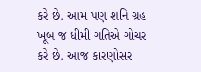કરે છે. આમ પણ શનિ ગ્રહ ખૂબ જ ધીમી ગતિએ ગોચર કરે છે. આજ કારણોસર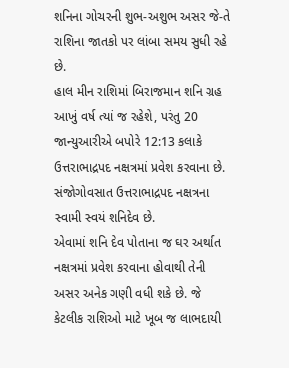શનિના ગોચરની શુભ-અશુભ અસર જે-તે રાશિના જાતકો પર લાંબા સમય સુધી રહે છે.
હાલ મીન રાશિમાં બિરાજમાન શનિ ગ્રહ આખું વર્ષ ત્યાં જ રહેશે, પરંતુ 20 જાન્યુઆરીએ બપોરે 12:13 કલાકે ઉત્તરાભાદ્રપદ નક્ષત્રમાં પ્રવેશ કરવાના છે. સંજોગોવસાત ઉત્તરાભાદ્રપદ નક્ષત્રના સ્વામી સ્વયં શનિદેવ છે.
એવામાં શનિ દેવ પોતાના જ ઘર અર્થાત નક્ષત્રમાં પ્રવેશ કરવાના હોવાથી તેની અસર અનેક ગણી વધી શકે છે. જે કેટલીક રાશિઓ માટે ખૂબ જ લાભદાયી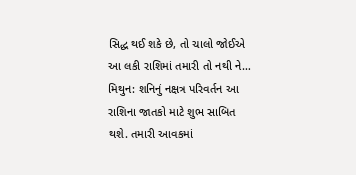સિદ્ધ થઈ શકે છે, તો ચાલો જોઈએ આ લકી રાશિમાં તમારી તો નથી ને…
મિથુન: શનિનું નક્ષત્ર પરિવર્તન આ રાશિના જાતકો માટે શુભ સાબિત થશે. તમારી આવકમાં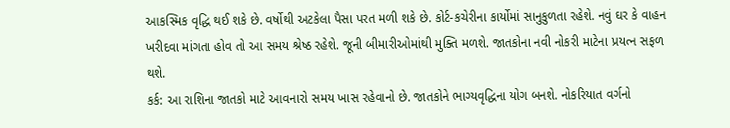આકસ્મિક વૃદ્ધિ થઈ શકે છે. વર્ષોથી અટકેલા પૈસા પરત મળી શકે છે. કોર્ટ-કચેરીના કાર્યોમાં સાનુકુળતા રહેશે. નવું ઘર કે વાહન ખરીદવા માંગતા હોવ તો આ સમય શ્રેષ્ઠ રહેશે. જૂની બીમારીઓમાંથી મુક્તિ મળશે. જાતકોના નવી નોકરી માટેના પ્રયત્ન સફળ થશે.
કર્ક: આ રાશિના જાતકો માટે આવનારો સમય ખાસ રહેવાનો છે. જાતકોને ભાગ્યવૃદ્ધિના યોગ બનશે. નોકરિયાત વર્ગનો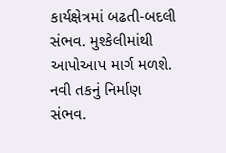કાર્યક્ષેત્રમાં બઢતી-બદલી સંભવ. મુશ્કેલીમાંથી આપોઆપ માર્ગ મળશે. નવી તકનું નિર્માણ સંભવ.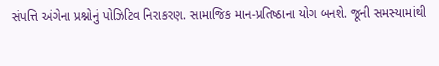સંપત્તિ અંગેના પ્રશ્નોનું પોઝિટિવ નિરાકરણ. સામાજિક માન-પ્રતિષ્ઠાના યોગ બનશે. જૂની સમસ્યામાંથી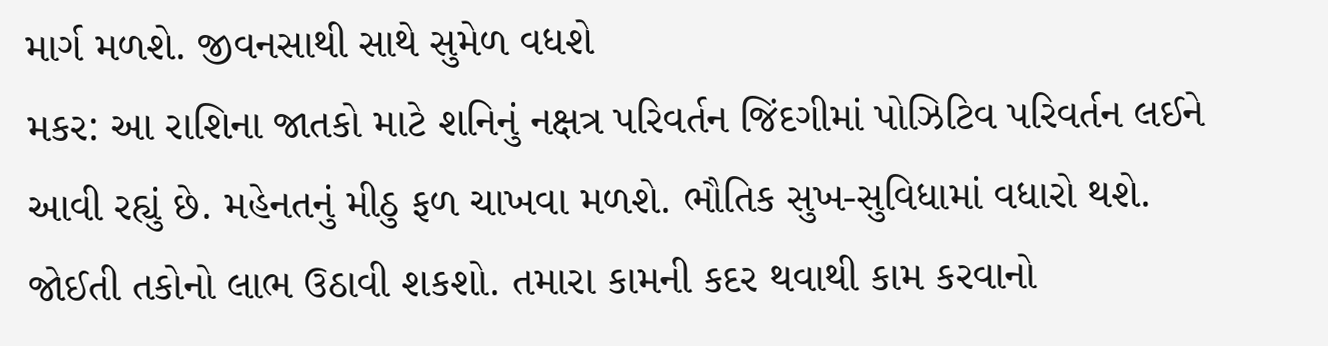માર્ગ મળશે. જીવનસાથી સાથે સુમેળ વધશે
મકર: આ રાશિના જાતકો માટે શનિનું નક્ષત્ર પરિવર્તન જિંદગીમાં પોઝિટિવ પરિવર્તન લઈને આવી રહ્યું છે. મહેનતનું મીઠુ ફળ ચાખવા મળશે. ભૌતિક સુખ-સુવિધામાં વધારો થશે. જોઈતી તકોનો લાભ ઉઠાવી શકશો. તમારા કામની કદર થવાથી કામ કરવાનો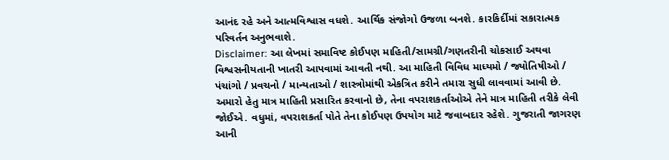આનંદ રહે અને આત્મવિશ્વાસ વધશે. આર્થિક સંજોગો ઉજળા બનશે. કારકિર્દીમાં સકારાત્મક પરિવર્તન અનુભવાશે.
Disclaimer: આ લેખમાં સમાવિષ્ટ કોઈપણ માહિતી/સામગ્રી/ગણતરીની ચોકસાઈ અથવા વિશ્વસનીયતાની ખાતરી આપવામાં આવતી નથી. આ માહિતી વિવિધ માધ્યમો / જ્યોતિષીઓ / પંચાંગો / પ્રવચનો / માન્યતાઓ / શાસ્ત્રોમાંથી એકત્રિત કરીને તમારા સુધી લાવવામાં આવી છે. અમારો હેતુ માત્ર માહિતી પ્રસારિત કરવાનો છે, તેના વપરાશકર્તાઓએ તેને માત્ર માહિતી તરીકે લેવી જોઈએ. વધુમાં, વપરાશકર્તા પોતે તેના કોઈપણ ઉપયોગ માટે જવાબદાર રહેશે. ગુજરાતી જાગરણ આની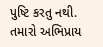પુષ્ટિ કરતુ નથી. તમારો અભિપ્રાય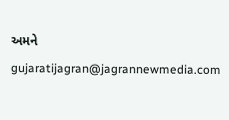અમને gujaratijagran@jagrannewmedia.com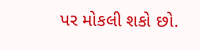પર મોકલી શકો છો.